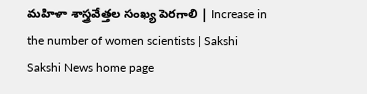మహిళా శాస్త్రవేత్తల సంఖ్య పెరగాలి | Increase in the number of women scientists | Sakshi
Sakshi News home page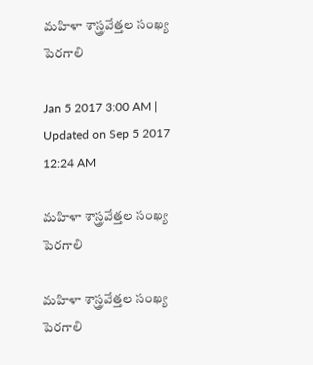మహిళా శాస్త్రవేత్తల సంఖ్య పెరగాలి

Jan 5 2017 3:00 AM | Updated on Sep 5 2017 12:24 AM

మహిళా శాస్త్రవేత్తల సంఖ్య పెరగాలి

మహిళా శాస్త్రవేత్తల సంఖ్య పెరగాలి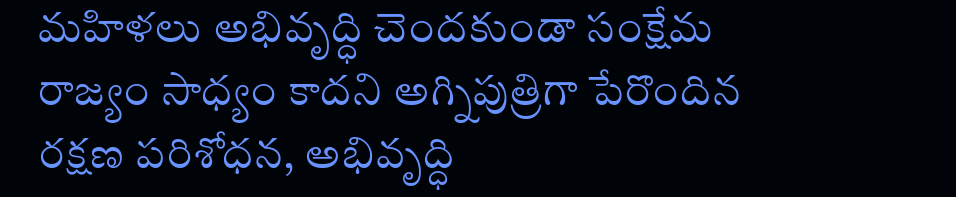మహిళలు అభివృద్ధి చెందకుండా సంక్షేమ రాజ్యం సాధ్యం కాదని అగ్నిపుత్రిగా పేరొందిన రక్షణ పరిశోధన, అభివృద్ధి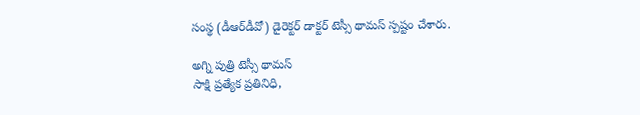సంస్థ (డీఆర్‌డీవో) డైరెక్టర్‌ డాక్టర్‌ టెస్సీ థామస్‌ స్పష్టం చేశారు.

అగ్ని పుత్రి టెస్సీ థామస్‌
సాక్షి ప్రత్యేక ప్రతినిధి,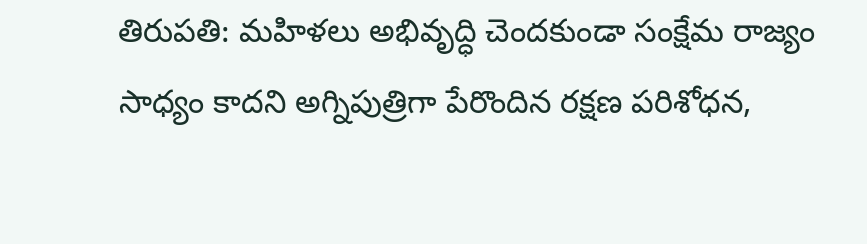తిరుపతి: మహిళలు అభివృద్ధి చెందకుండా సంక్షేమ రాజ్యం సాధ్యం కాదని అగ్నిపుత్రిగా పేరొందిన రక్షణ పరిశోధన,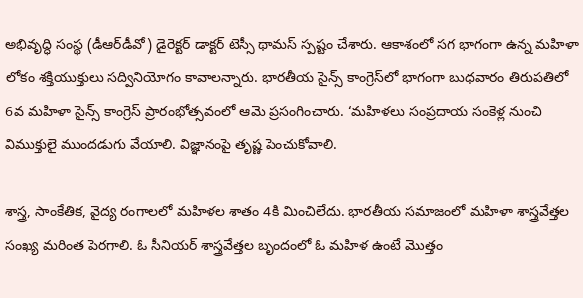అభివృద్ధి సంస్థ (డీఆర్‌డీవో) డైరెక్టర్‌ డాక్టర్‌ టెస్సీ థామస్‌ స్పష్టం చేశారు. ఆకాశంలో సగ భాగంగా ఉన్న మహిళా లోకం శక్తియుక్తులు సద్వినియోగం కావాలన్నారు. భారతీయ సైన్స్ కాంగ్రెస్‌లో భాగంగా బుధవారం తిరుపతిలో 6వ మహిళా సైన్స్ కాంగ్రెస్‌ ప్రారంభోత్సవంలో ఆమె ప్రసంగించారు. ‘మహిళలు సంప్రదాయ సంకెళ్ల నుంచి విముక్తులై ముందడుగు వేయాలి. విజ్ఞానంపై తృష్ణ పెంచుకోవాలి.

శాస్త్ర, సాంకేతిక, వైద్య రంగాలలో మహిళల శాతం 4కి మించిలేదు. భారతీయ సమాజంలో మహిళా శాస్త్రవేత్తల సంఖ్య మరింత పెరగాలి. ఓ సీనియర్‌ శాస్త్రవేత్తల బృందంలో ఓ మహిళ ఉంటే మొత్తం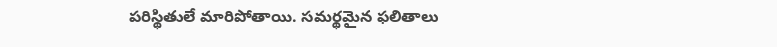పరిస్థితులే మారిపోతాయి. సమర్థమైన ఫలితాలు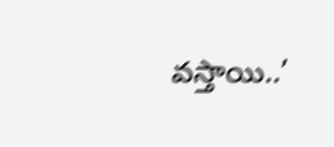వస్తాయి..’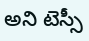అని టెస్సీ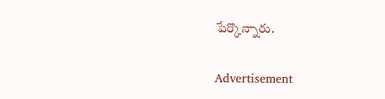పేర్కొన్నారు.

Advertisement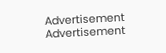Advertisement
Advertisement